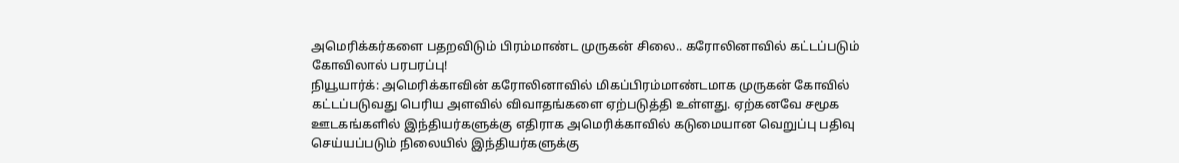அமெரிக்கர்களை பதறவிடும் பிரம்மாண்ட முருகன் சிலை.. கரோலினாவில் கட்டப்படும் கோவிலால் பரபரப்பு!
நியூயார்க்: அமெரிக்காவின் கரோலினாவில் மிகப்பிரம்மாண்டமாக முருகன் கோவில் கட்டப்படுவது பெரிய அளவில் விவாதங்களை ஏற்படுத்தி உள்ளது. ஏற்கனவே சமூக ஊடகங்களில் இந்தியர்களுக்கு எதிராக அமெரிக்காவில் கடுமையான வெறுப்பு பதிவு செய்யப்படும் நிலையில் இந்தியர்களுக்கு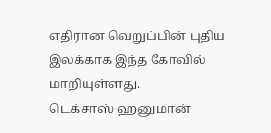எதிரான வெறுப்பின் புதிய இலக்காக இந்த கோவில் மாறியுள்ளது.
டெக்சாஸ் ஹனுமான்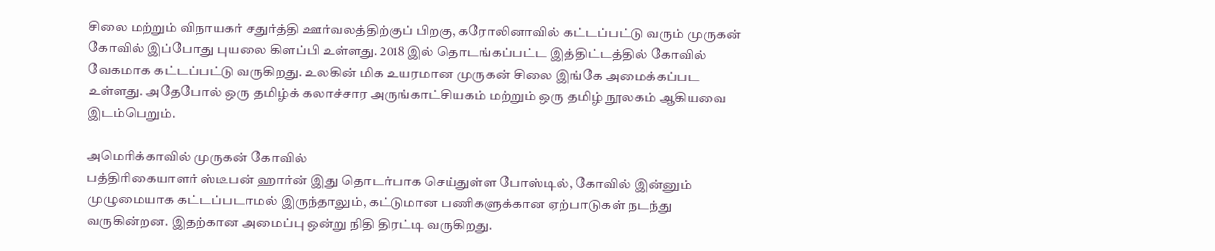சிலை மற்றும் விநாயகர் சதுர்த்தி ஊர்வலத்திற்குப் பிறகு, கரோலினாவில் கட்டப்பட்டு வரும் முருகன் கோவில் இப்போது புயலை கிளப்பி உள்ளது. 2018 இல் தொடங்கப்பட்ட இத்திட்டத்தில் கோவில் வேகமாக கட்டப்பட்டு வருகிறது. உலகின் மிக உயரமான முருகன் சிலை இங்கே அமைக்கப்பட உள்ளது. அதேபோல் ஒரு தமிழ்க் கலாச்சார அருங்காட்சியகம் மற்றும் ஒரு தமிழ் நூலகம் ஆகியவை இடம்பெறும்.

அமெரிக்காவில் முருகன் கோவில்
பத்திரிகையாளர் ஸ்டீபன் ஹார்ன் இது தொடர்பாக செய்துள்ள போஸ்டில், கோவில் இன்னும் முழுமையாக கட்டப்படாமல் இருந்தாலும், கட்டுமான பணிகளுக்கான ஏற்பாடுகள் நடந்து வருகின்றன. இதற்கான அமைப்பு ஒன்று நிதி திரட்டி வருகிறது.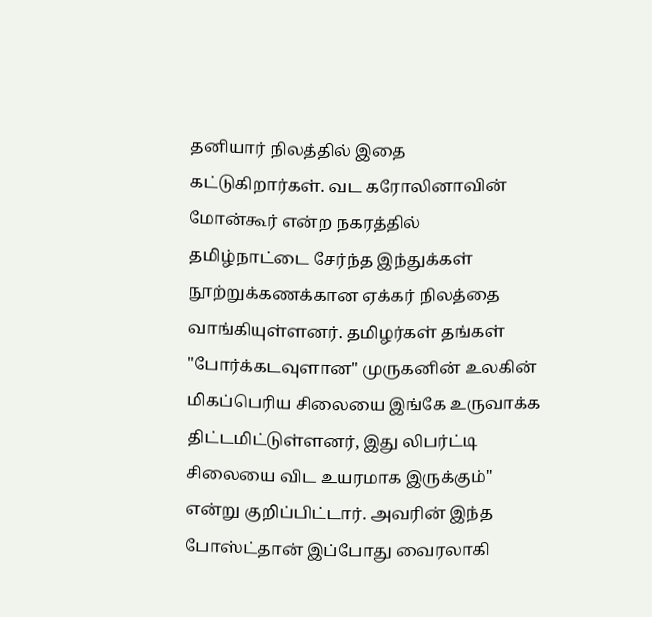தனியார் நிலத்தில் இதை கட்டுகிறார்கள். வட கரோலினாவின் மோன்கூர் என்ற நகரத்தில் தமிழ்நாட்டை சேர்ந்த இந்துக்கள் நூற்றுக்கணக்கான ஏக்கர் நிலத்தை வாங்கியுள்ளனர். தமிழர்கள் தங்கள் "போர்க்கடவுளான" முருகனின் உலகின் மிகப்பெரிய சிலையை இங்கே உருவாக்க திட்டமிட்டுள்ளனர், இது லிபர்ட்டி சிலையை விட உயரமாக இருக்கும்" என்று குறிப்பிட்டார். அவரின் இந்த போஸ்ட்தான் இப்போது வைரலாகி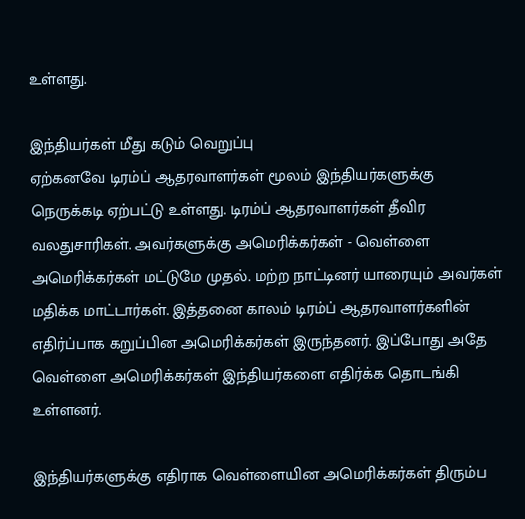உள்ளது.

இந்தியர்கள் மீது கடும் வெறுப்பு
ஏற்கனவே டிரம்ப் ஆதரவாளர்கள் மூலம் இந்தியர்களுக்கு நெருக்கடி ஏற்பட்டு உள்ளது. டிரம்ப் ஆதரவாளர்கள் தீவிர வலதுசாரிகள். அவர்களுக்கு அமெரிக்கர்கள் - வெள்ளை அமெரிக்கர்கள் மட்டுமே முதல். மற்ற நாட்டினர் யாரையும் அவர்கள் மதிக்க மாட்டார்கள். இத்தனை காலம் டிரம்ப் ஆதரவாளர்களின் எதிர்ப்பாக கறுப்பின அமெரிக்கர்கள் இருந்தனர். இப்போது அதே வெள்ளை அமெரிக்கர்கள் இந்தியர்களை எதிர்க்க தொடங்கி உள்ளனர்.

இந்தியர்களுக்கு எதிராக வெள்ளையின அமெரிக்கர்கள் திரும்ப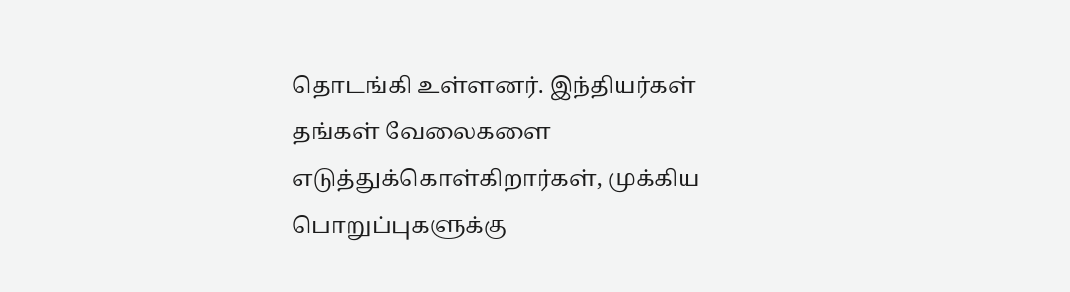தொடங்கி உள்ளனர். இந்தியர்கள் தங்கள் வேலைகளை எடுத்துக்கொள்கிறார்கள், முக்கிய பொறுப்புகளுக்கு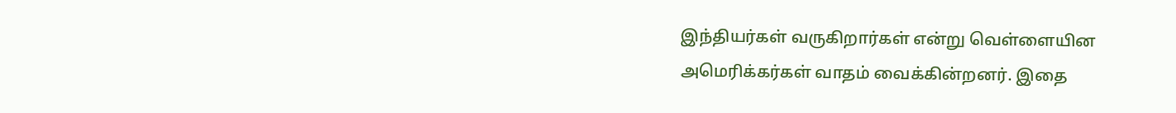இந்தியர்கள் வருகிறார்கள் என்று வெள்ளையின அமெரிக்கர்கள் வாதம் வைக்கின்றனர். இதை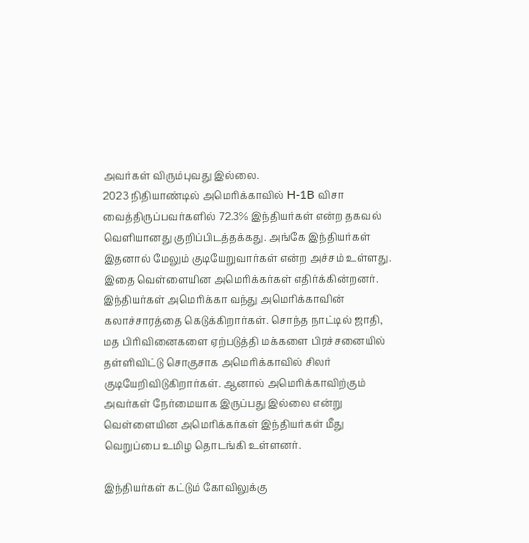அவர்கள் விரும்புவது இல்லை.
2023 நிதியாண்டில் அமெரிக்காவில் H-1B விசா வைத்திருப்பவர்களில் 72.3% இந்தியர்கள் என்ற தகவல் வெளியானது குறிப்பிடத்தக்கது. அங்கே இந்தியர்கள் இதனால் மேலும் குடியேறுவார்கள் என்ற அச்சம் உள்ளது. இதை வெள்ளையின அமெரிக்கர்கள் எதிர்க்கின்றனர். இந்தியர்கள் அமெரிக்கா வந்து அமெரிக்காவின் கலாச்சாரத்தை கெடுக்கிறார்கள். சொந்த நாட்டில் ஜாதி, மத பிரிவினைகளை ஏற்படுத்தி மக்களை பிரச்சனையில் தள்ளிவிட்டு சொகுசாக அமெரிக்காவில் சிலர் குடியேறிவிடுகிறார்கள். ஆனால் அமெரிக்காவிற்கும் அவர்கள் நேர்மையாக இருப்பது இல்லை என்று வெள்ளையின அமெரிக்கர்கள் இந்தியர்கள் மீது வெறுப்பை உமிழ தொடங்கி உள்ளனர்.

இந்தியர்கள் கட்டும் கோவிலுக்கு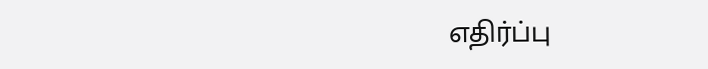எதிர்ப்பு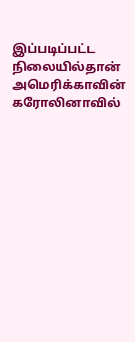இப்படிப்பட்ட நிலையில்தான் அமெரிக்காவின் கரோலினாவில்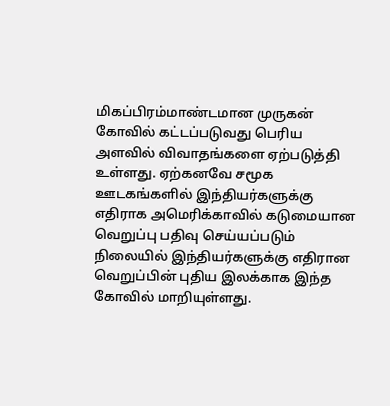மிகப்பிரம்மாண்டமான முருகன் கோவில் கட்டப்படுவது பெரிய அளவில் விவாதங்களை ஏற்படுத்தி உள்ளது. ஏற்கனவே சமூக ஊடகங்களில் இந்தியர்களுக்கு எதிராக அமெரிக்காவில் கடுமையான வெறுப்பு பதிவு செய்யப்படும் நிலையில் இந்தியர்களுக்கு எதிரான வெறுப்பின் புதிய இலக்காக இந்த கோவில் மாறியுள்ளது.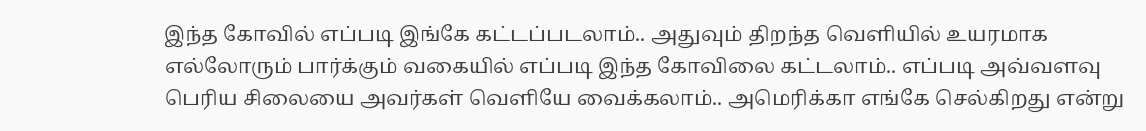இந்த கோவில் எப்படி இங்கே கட்டப்படலாம்.. அதுவும் திறந்த வெளியில் உயரமாக எல்லோரும் பார்க்கும் வகையில் எப்படி இந்த கோவிலை கட்டலாம்.. எப்படி அவ்வளவு பெரிய சிலையை அவர்கள் வெளியே வைக்கலாம்.. அமெரிக்கா எங்கே செல்கிறது என்று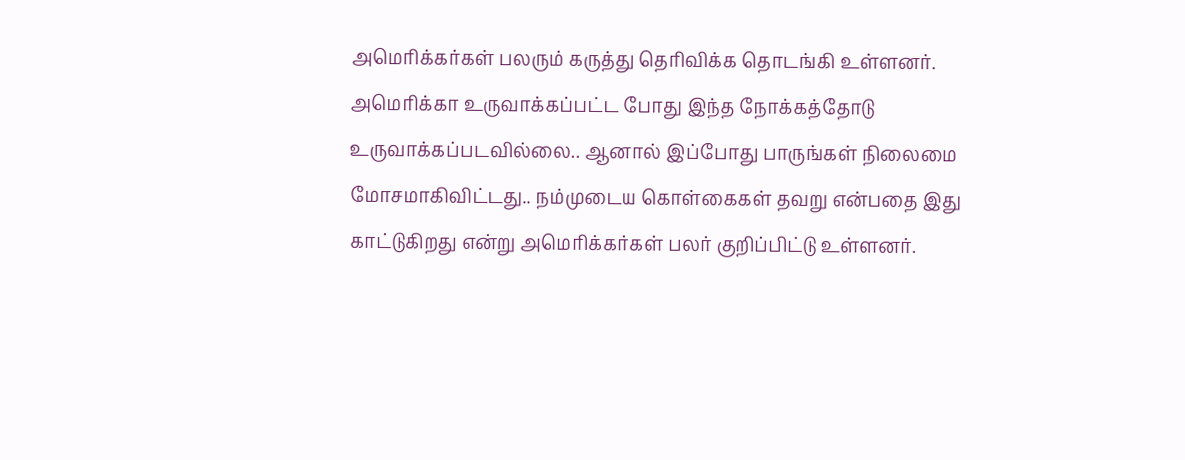அமெரிக்கர்கள் பலரும் கருத்து தெரிவிக்க தொடங்கி உள்ளனர். அமெரிக்கா உருவாக்கப்பட்ட போது இந்த நோக்கத்தோடு உருவாக்கப்படவில்லை.. ஆனால் இப்போது பாருங்கள் நிலைமை மோசமாகிவிட்டது.. நம்முடைய கொள்கைகள் தவறு என்பதை இது காட்டுகிறது என்று அமெரிக்கர்கள் பலர் குறிப்பிட்டு உள்ளனர்.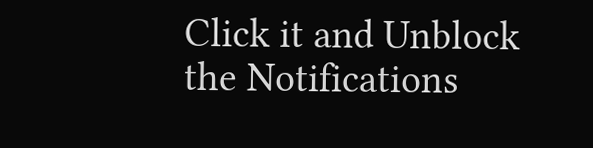Click it and Unblock the Notifications